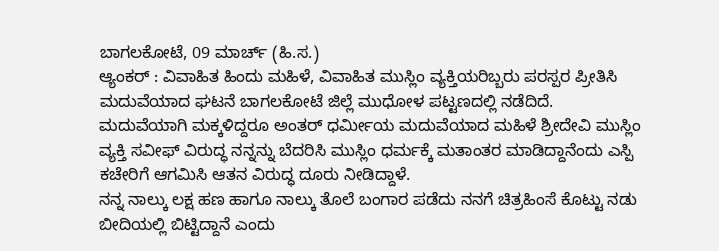ಬಾಗಲಕೋಟೆ, 09 ಮಾರ್ಚ್ (ಹಿ.ಸ.)
ಆ್ಯಂಕರ್ : ವಿವಾಹಿತ ಹಿಂದು ಮಹಿಳೆ, ವಿವಾಹಿತ ಮುಸ್ಲಿಂ ವ್ಯಕ್ತಿಯರಿಬ್ಬರು ಪರಸ್ಪರ ಪ್ರೀತಿಸಿ ಮದುವೆಯಾದ ಘಟನೆ ಬಾಗಲಕೋಟೆ ಜಿಲ್ಲೆ ಮುಧೋಳ ಪಟ್ಟಣದಲ್ಲಿ ನಡೆದಿದೆ.
ಮದುವೆಯಾಗಿ ಮಕ್ಕಳಿದ್ದರೂ ಅಂತರ್ ಧರ್ಮೀಯ ಮದುವೆಯಾದ ಮಹಿಳೆ ಶ್ರೀದೇವಿ ಮುಸ್ಲಿಂ ವ್ಯಕ್ತಿ ಸವೀಫ್ ವಿರುದ್ಧ ನನ್ನನ್ನು ಬೆದರಿಸಿ ಮುಸ್ಲಿಂ ಧರ್ಮಕ್ಕೆ ಮತಾಂತರ ಮಾಡಿದ್ದಾನೆಂದು ಎಸ್ಪಿ ಕಚೇರಿಗೆ ಆಗಮಿಸಿ ಆತನ ವಿರುದ್ಧ ದೂರು ನೀಡಿದ್ದಾಳೆ.
ನನ್ನ ನಾಲ್ಕು ಲಕ್ಷ ಹಣ ಹಾಗೂ ನಾಲ್ಕು ತೊಲೆ ಬಂಗಾರ ಪಡೆದು ನನಗೆ ಚಿತ್ರಹಿಂಸೆ ಕೊಟ್ಟು ನಡು ಬೀದಿಯಲ್ಲಿ ಬಿಟ್ಟಿದ್ದಾನೆ ಎಂದು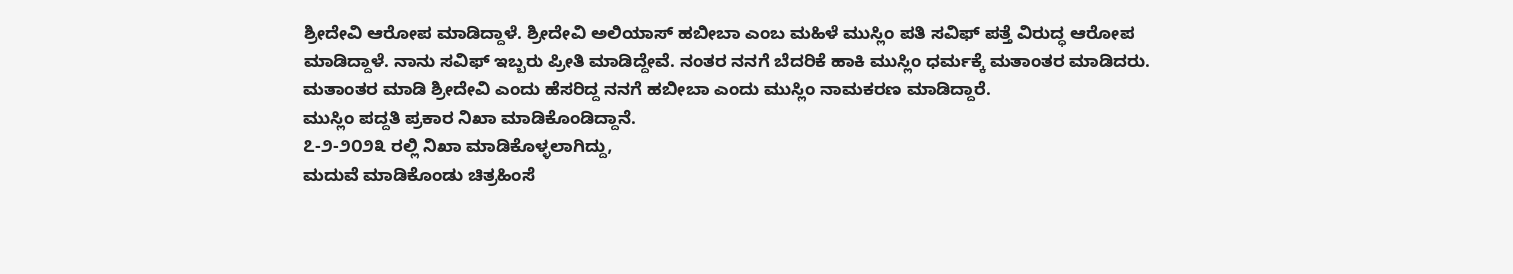ಶ್ರೀದೇವಿ ಆರೋಪ ಮಾಡಿದ್ದಾಳೆ. ಶ್ರೀದೇವಿ ಅಲಿಯಾಸ್ ಹಬೀಬಾ ಎಂಬ ಮಹಿಳೆ ಮುಸ್ಲಿಂ ಪತಿ ಸವಿಫ್ ಪತ್ತೆ ವಿರುದ್ಧ ಆರೋಪ ಮಾಡಿದ್ದಾಳೆ. ನಾನು ಸವಿಫ್ ಇಬ್ಬರು ಪ್ರೀತಿ ಮಾಡಿದ್ದೇವೆ. ನಂತರ ನನಗೆ ಬೆದರಿಕೆ ಹಾಕಿ ಮುಸ್ಲಿಂ ಧರ್ಮಕ್ಕೆ ಮತಾಂತರ ಮಾಡಿದರು.
ಮತಾಂತರ ಮಾಡಿ ಶ್ರೀದೇವಿ ಎಂದು ಹೆಸರಿದ್ದ ನನಗೆ ಹಬೀಬಾ ಎಂದು ಮುಸ್ಲಿಂ ನಾಮಕರಣ ಮಾಡಿದ್ದಾರೆ.
ಮುಸ್ಲಿಂ ಪದ್ದತಿ ಪ್ರಕಾರ ನಿಖಾ ಮಾಡಿಕೊಂಡಿದ್ದಾನೆ.
೭-೨-೨೦೨೩ ರಲ್ಲಿ ನಿಖಾ ಮಾಡಿಕೊಳ್ಳಲಾಗಿದ್ದು,
ಮದುವೆ ಮಾಡಿಕೊಂಡು ಚಿತ್ರಹಿಂಸೆ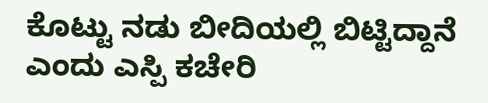ಕೊಟ್ಟು ನಡು ಬೀದಿಯಲ್ಲಿ ಬಿಟ್ಟಿದ್ದಾನೆ ಎಂದು ಎಸ್ಪಿ ಕಚೇರಿ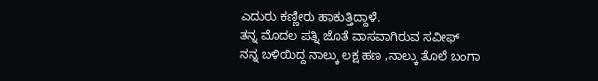ಎದುರು ಕಣ್ಣೀರು ಹಾಕುತ್ತಿದ್ದಾಳೆ.
ತನ್ನ ಮೊದಲ ಪತ್ನಿ ಜೊತೆ ವಾಸವಾಗಿರುವ ಸವೀಫ್
ನನ್ನ ಬಳಿಯಿದ್ದ ನಾಲ್ಕು ಲಕ್ಷ ಹಣ ,ನಾಲ್ಕು ತೊಲೆ ಬಂಗಾ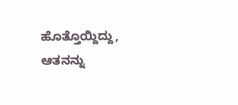ಹೊತ್ತೊಯ್ದಿದ್ದು, ಆತನನ್ನು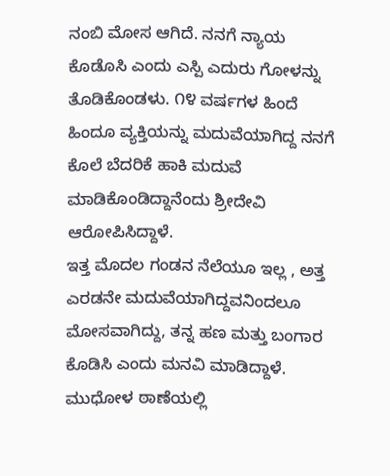ನಂಬಿ ಮೋಸ ಆಗಿದೆ. ನನಗೆ ನ್ಯಾಯ ಕೊಡೊಸಿ ಎಂದು ಎಸ್ಪಿ ಎದುರು ಗೋಳನ್ನು ತೊಡಿಕೊಂಡಳು. ೧೪ ವರ್ಷಗಳ ಹಿಂದೆ ಹಿಂದೂ ವ್ಯಕ್ತಿಯನ್ನು ಮದುವೆಯಾಗಿದ್ದ ನನಗೆ
ಕೊಲೆ ಬೆದರಿಕೆ ಹಾಕಿ ಮದುವೆ ಮಾಡಿಕೊಂಡಿದ್ದಾನೆಂದು ಶ್ರೀದೇವಿ ಆರೋಪಿಸಿದ್ದಾಳೆ.
ಇತ್ತ ಮೊದಲ ಗಂಡನ ನೆಲೆಯೂ ಇಲ್ಲ , ಅತ್ತ ಎರಡನೇ ಮದುವೆಯಾಗಿದ್ದವನಿಂದಲೂ ಮೋಸವಾಗಿದ್ದು, ತನ್ನ ಹಣ ಮತ್ತು ಬಂಗಾರ ಕೊಡಿಸಿ ಎಂದು ಮನವಿ ಮಾಡಿದ್ದಾಳೆ. ಮುಧೋಳ ಠಾಣೆಯಲ್ಲಿ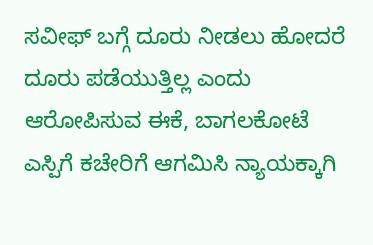ಸವೀಫ್ ಬಗ್ಗೆ ದೂರು ನೀಡಲು ಹೋದರೆ ದೂರು ಪಡೆಯುತ್ತಿಲ್ಲ ಎಂದು ಆರೋಪಿಸುವ ಈಕೆ, ಬಾಗಲಕೋಟೆ ಎಸ್ಪಿಗೆ ಕಚೇರಿಗೆ ಆಗಮಿಸಿ ನ್ಯಾಯಕ್ಕಾಗಿ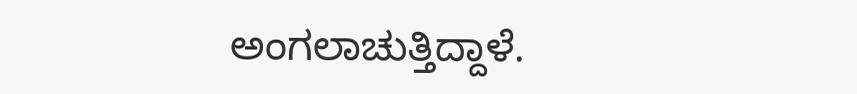ಅಂಗಲಾಚುತ್ತಿದ್ದಾಳೆ.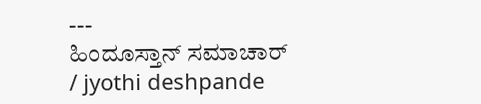---
ಹಿಂದೂಸ್ತಾನ್ ಸಮಾಚಾರ್ / jyothi deshpande